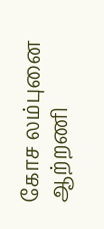கோச லம்புனை ஆற்றணி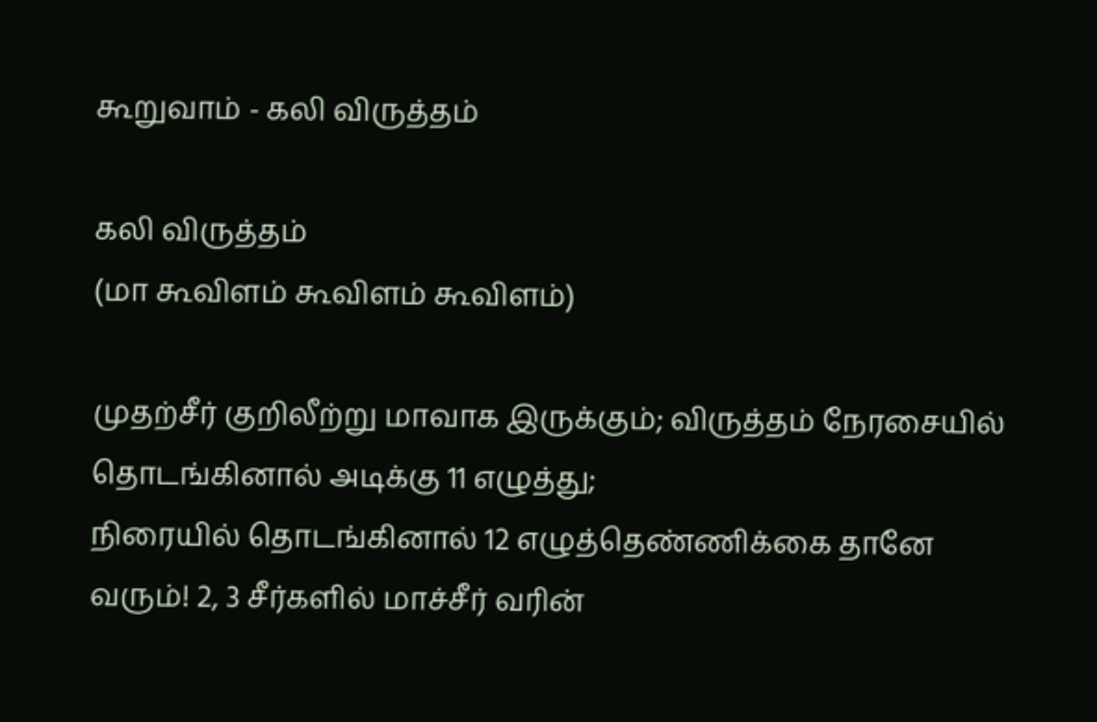கூறுவாம் - கலி விருத்தம்

கலி விருத்தம்
(மா கூவிளம் கூவிளம் கூவிளம்)

முதற்சீர் குறிலீற்று மாவாக இருக்கும்; விருத்தம் நேரசையில் தொடங்கினால் அடிக்கு 11 எழுத்து;
நிரையில் தொடங்கினால் 12 எழுத்தெண்ணிக்கை தானே வரும்! 2, 3 சீர்களில் மாச்சீர் வரின்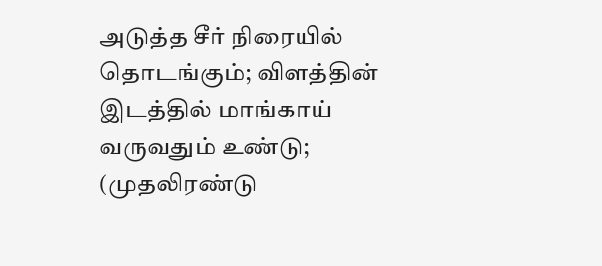அடுத்த சீர் நிரையில் தொடங்கும்; விளத்தின் இடத்தில் மாங்காய் வருவதும் உண்டு; (முதலிரண்டு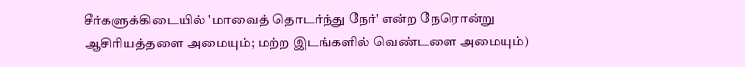சீர்களுக்கிடையில் 'மாவைத் தொடர்ந்து நேர்' என்ற நேரொன்று ஆசிரியத்தளை அமையும்; மற்ற இடங்களில் வெண்டளை அமையும்)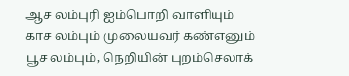ஆச லம்புரி ஐம்பொறி வாளியும்
காச லம்பும் முலையவர் கண்எனும்
பூச லம்பும், நெறியின் புறம்செலாக்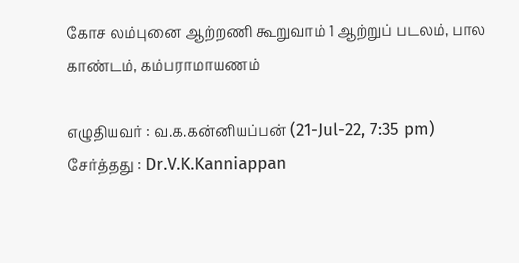கோச லம்புனை ஆற்றணி கூறுவாம் 1 ஆற்றுப் படலம், பால காண்டம், கம்பராமாயணம்

எழுதியவர் : வ.க.கன்னியப்பன் (21-Jul-22, 7:35 pm)
சேர்த்தது : Dr.V.K.Kanniappan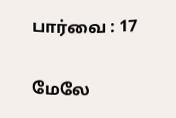பார்வை : 17

மேலே